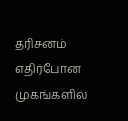தரிசனம்
எதிர்போன முகங்களில்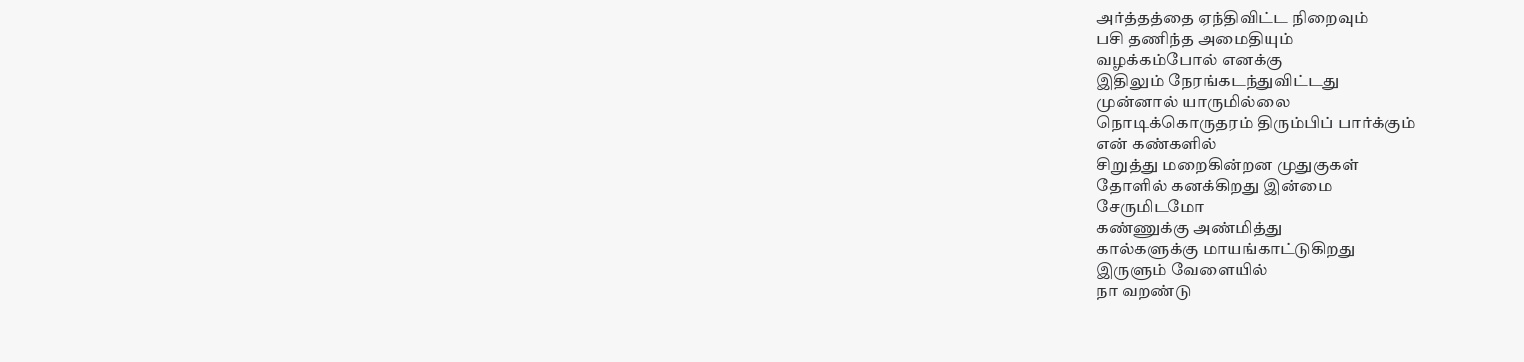அர்த்தத்தை ஏந்திவிட்ட நிறைவும்
பசி தணிந்த அமைதியும்
வழக்கம்போல் எனக்கு
இதிலும் நேரங்கடந்துவிட்டது
முன்னால் யாருமில்லை
நொடிக்கொருதரம் திரும்பிப் பார்க்கும்
என் கண்களில்
சிறுத்து மறைகின்றன முதுகுகள்
தோளில் கனக்கிறது இன்மை
சேருமிடமோ
கண்ணுக்கு அண்மித்து
கால்களுக்கு மாயங்காட்டுகிறது
இருளும் வேளையில்
நா வறண்டு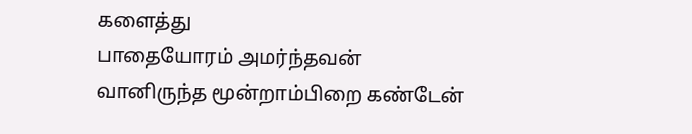களைத்து
பாதையோரம் அமர்ந்தவன்
வானிருந்த மூன்றாம்பிறை கண்டேன்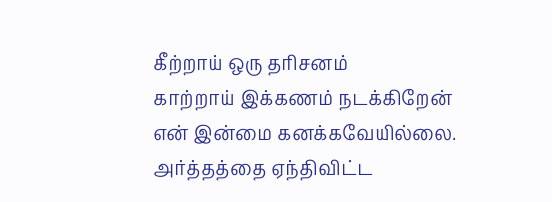கீற்றாய் ஒரு தரிசனம்
காற்றாய் இக்கணம் நடக்கிறேன்
என் இன்மை கனக்கவேயில்லை.
அர்த்தத்தை ஏந்திவிட்ட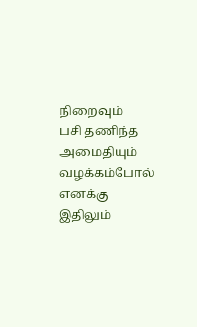நிறைவும்
பசி தணிந்த அமைதியும்
வழக்கம்போல் எனக்கு
இதிலும்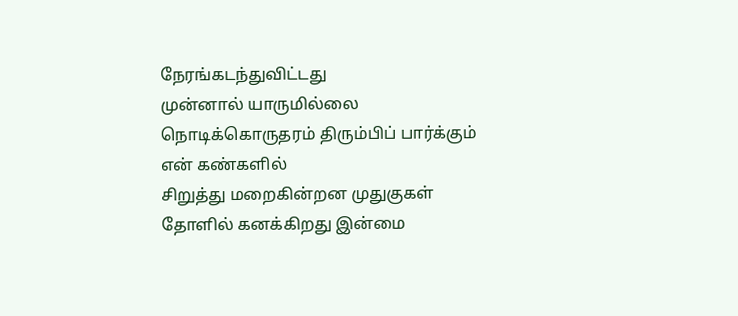நேரங்கடந்துவிட்டது
முன்னால் யாருமில்லை
நொடிக்கொருதரம் திரும்பிப் பார்க்கும்
என் கண்களில்
சிறுத்து மறைகின்றன முதுகுகள்
தோளில் கனக்கிறது இன்மை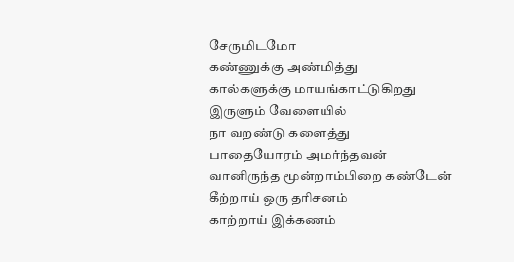சேருமிடமோ
கண்ணுக்கு அண்மித்து
கால்களுக்கு மாயங்காட்டுகிறது
இருளும் வேளையில்
நா வறண்டு களைத்து
பாதையோரம் அமர்ந்தவன்
வானிருந்த மூன்றாம்பிறை கண்டேன்
கீற்றாய் ஒரு தரிசனம்
காற்றாய் இக்கணம்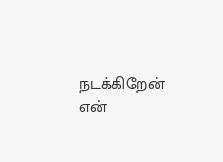நடக்கிறேன்
என்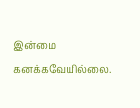இன்மை கனக்கவேயில்லை.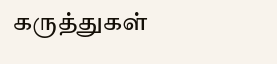கருத்துகள்